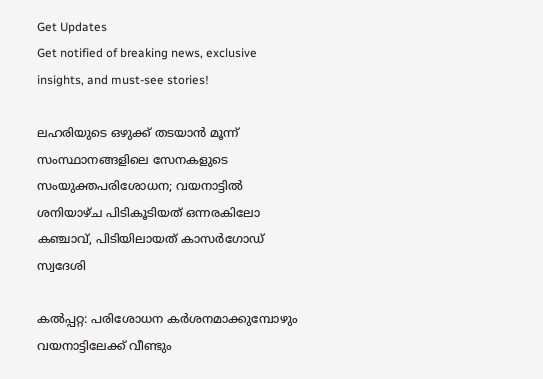Get Updates
Get notified of breaking news, exclusive insights, and must-see stories!

ലഹരിയുടെ ഒഴുക്ക് തടയാന്‍ മൂന്ന് സംസ്ഥാനങ്ങളിലെ സേനകളുടെ സംയുക്തപരിശോധന; വയനാട്ടില്‍ ശനിയാഴ്ച പിടികൂടിയത് ഒന്നരകിലോ കഞ്ചാവ്, പിടിയിലായത് കാസര്‍ഗോഡ് സ്വദേശി

കല്‍പ്പറ്റ: പരിശോധന കര്‍ശനമാക്കുമ്പോഴും വയനാട്ടിലേക്ക് വീണ്ടും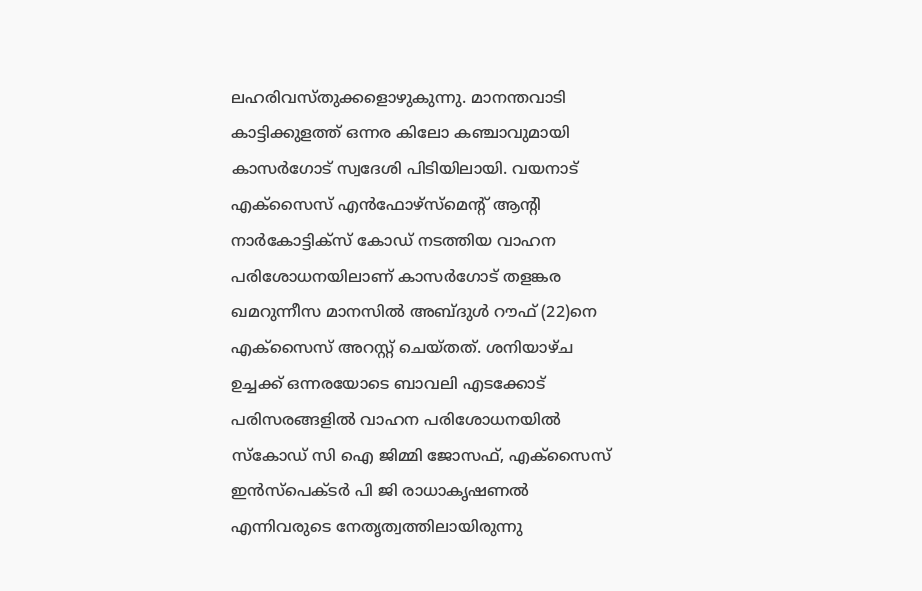ലഹരിവസ്തുക്കളൊഴുകുന്നു. മാനന്തവാടി കാട്ടിക്കുളത്ത് ഒന്നര കിലോ കഞ്ചാവുമായി കാസര്‍ഗോട് സ്വദേശി പിടിയിലായി. വയനാട് എക്‌സൈസ് എന്‍ഫോഴ്‌സ്‌മെന്റ് ആന്റി നാര്‍കോട്ടിക്‌സ് കോഡ് നടത്തിയ വാഹന പരിശോധനയിലാണ് കാസര്‍ഗോട് തളങ്കര ഖമറുന്നീസ മാനസില്‍ അബ്ദുള്‍ റൗഫ് (22)നെ എക്‌സൈസ് അറസ്റ്റ് ചെയ്തത്. ശനിയാഴ്ച ഉച്ചക്ക് ഒന്നരയോടെ ബാവലി എടക്കോട് പരിസരങ്ങളില്‍ വാഹന പരിശോധനയില്‍ സ്‌കോഡ് സി ഐ ജിമ്മി ജോസഫ്, എക്‌സൈസ് ഇന്‍സ്‌പെക്ടര്‍ പി ജി രാധാകൃഷണല്‍ എന്നിവരുടെ നേതൃത്വത്തിലായിരുന്നു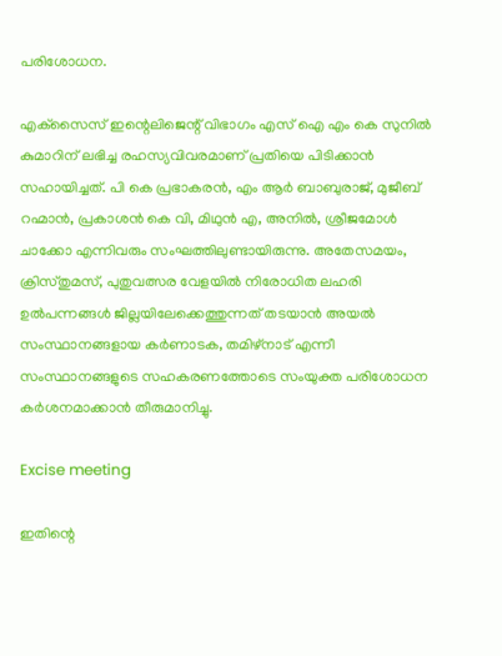പരിശോധന.

എക്‌സൈസ് ഇന്റെലിജെന്റ് വിഭാഗം എസ് ഐ എം കെ സുനില്‍ കുമാറിന് ലഭിച്ച രഹസ്യവിവരമാണ് പ്രതിയെ പിടിക്കാന്‍ സഹായിച്ചത്. പി കെ പ്രഭാകരന്‍, എം ആര്‍ ബാബുരാജ്, മുജീബ് റഹ്മാന്‍, പ്രകാശന്‍ കെ വി, മിഥുന്‍ എ, അനില്‍, ശ്രീജമോള്‍ ചാക്കോ എന്നിവരും സംഘത്തിലുണ്ടായിരുന്നു. അതേസമയം, ക്രിസ്തുമസ്, പുതുവത്സര വേളയില്‍ നിരോധിത ലഹരി ഉല്‍പന്നങ്ങള്‍ ജില്ലയിലേക്കെത്തുന്നത് തടയാന്‍ അയല്‍ സംസ്ഥാനങ്ങളായ കര്‍ണാടക, തമിഴ്‌നാട് എന്നീ സംസ്ഥാനങ്ങളുടെ സഹകരണത്തോടെ സംയുക്ത പരിശോധന കര്‍ശനമാക്കാന്‍ തീരുമാനിച്ചു.

Excise meeting

ഇതിന്റെ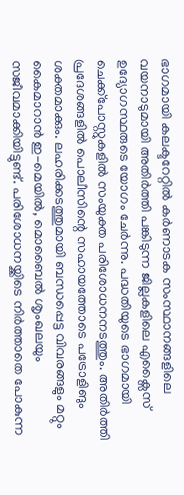ഭാഗമായി കലക്ടറേറ്റില്‍ കര്‍ണാടക സംസ്ഥാനങ്ങളിലെ വയനാടുമായി അതിര്‍ത്തി പങ്കിടുന്ന ജില്ലകളിലെ എക്സൈസ് ഉദ്യോഗസ്ഥരുടെ യോഗം ചേര്‍ന്നു. പദ്ധതിയുടെ ഭാഗമായി ചെക്ക്പോസ്റ്റുകളില്‍ സംയുക്ത പരിശോധനനടത്തും. അതിര്‍ത്തി പ്രദേശങ്ങളില്‍ പൊലീസിന്റെ സഹായത്തോടെ പട്രോളിങും ശക്തമാക്കും. ലഹരിക്കടത്തുമായി ബന്ധപ്പെട്ട വിവരങ്ങളും മറ്റും കൈമാറാന്‍ ഇ-മെയില്‍, മൊബൈല്‍ ശൃംഖലയും സജീവമാക്കിയിട്ടുണ്ട്. പരിശോധനയ്ക്കിടെ നിര്‍ത്താതെ പോകുന്ന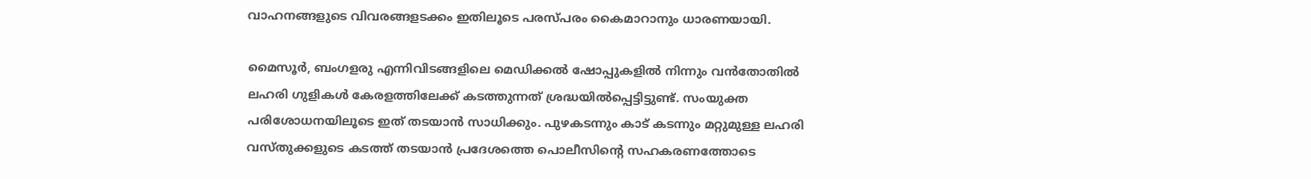വാഹനങ്ങളുടെ വിവരങ്ങളടക്കം ഇതിലൂടെ പരസ്പരം കൈമാറാനും ധാരണയായി.

മൈസൂര്‍, ബംഗളരു എന്നിവിടങ്ങളിലെ മെഡിക്കല്‍ ഷോപ്പുകളില്‍ നിന്നും വന്‍തോതില്‍ ലഹരി ഗുളികള്‍ കേരളത്തിലേക്ക് കടത്തുന്നത് ശ്രദ്ധയില്‍പ്പെട്ടിട്ടുണ്ട്. സംയുക്ത പരിശോധനയിലൂടെ ഇത് തടയാന്‍ സാധിക്കും. പുഴകടന്നും കാട് കടന്നും മറ്റുമുള്ള ലഹരി വസ്തുക്കളുടെ കടത്ത് തടയാന്‍ പ്രദേശത്തെ പൊലീസിന്റെ സഹകരണത്തോടെ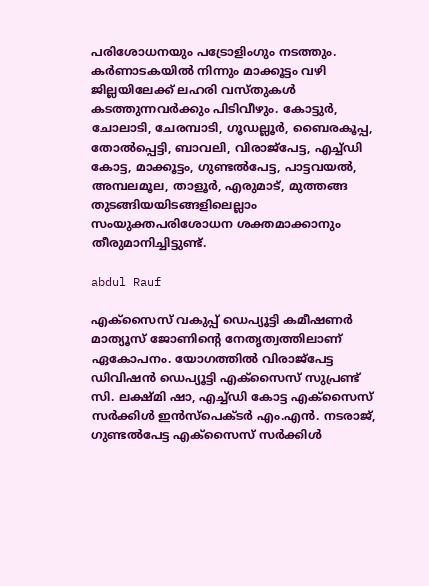പരിശോധനയും പട്രോളിംഗും നടത്തും. കര്‍ണാടകയില്‍ നിന്നും മാക്കൂട്ടം വഴി ജില്ലയിലേക്ക് ലഹരി വസ്തുകള്‍ കടത്തുന്നവര്‍ക്കും പിടിവീഴും. കോട്ടുര്‍, ചോലാടി, ചേരമ്പാടി, ഗൂഡല്ലൂര്‍, ബൈരകൂപ്പ, തോല്‍പ്പെട്ടി, ബാവലി, വിരാജ്പേട്ട, എച്ച്ഡി കോട്ട, മാക്കൂട്ടം, ഗുണ്ടല്‍പേട്ട, പാട്ടവയല്‍, അമ്പലമൂല, താളൂര്‍, എരുമാട്, മുത്തങ്ങ തുടങ്ങിയയിടങ്ങളിലെല്ലാം സംയുക്തപരിശോധന ശക്തമാക്കാനും തീരുമാനിച്ചിട്ടുണ്ട്.

abdul Rauf

എക്സൈസ് വകുപ്പ് ഡെപ്യൂട്ടി കമീഷണര്‍ മാത്യൂസ് ജോണിന്റെ നേതൃത്വത്തിലാണ് ഏകോപനം. യോഗത്തില്‍ വിരാജ്പേട്ട ഡിവിഷന്‍ ഡെപ്യൂട്ടി എക്സൈസ് സുപ്രണ്ട് സി. ലക്ഷ്മി ഷാ, എച്ച്ഡി കോട്ട എക്സൈസ് സര്‍ക്കിള്‍ ഇന്‍സ്പെക്ടര്‍ എം.എന്‍. നടരാജ്, ഗുണ്ടല്‍പേട്ട എക്സൈസ് സര്‍ക്കിള്‍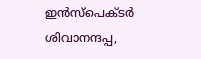ഇന്‍സ്പെക്ടര്‍ ശിവാനന്ദപ്പ,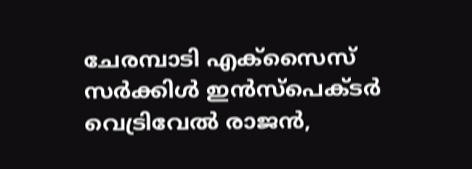ചേരമ്പാടി എക്സൈസ് സര്‍ക്കിള്‍ ഇന്‍സ്പെക്ടര്‍ വെട്രിവേല്‍ രാജന്‍,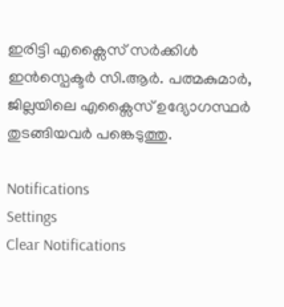ഇരിട്ടി എക്സൈസ് സര്‍ക്കിള്‍ ഇന്‍സ്പെക്ടര്‍ സി.ആര്‍. പത്മകുമാര്‍, ജില്ലയിലെ എക്സൈസ് ഉദ്യോഗസ്ഥര്‍ തുടങ്ങിയവര്‍ പങ്കെടുത്തു.

Notifications
Settings
Clear Notifications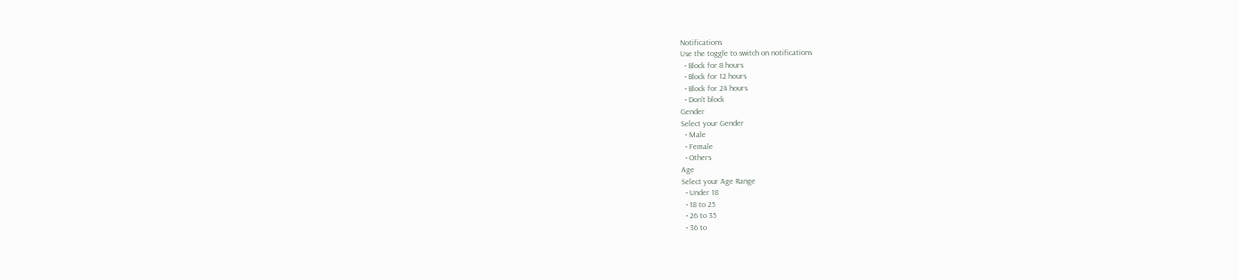Notifications
Use the toggle to switch on notifications
  • Block for 8 hours
  • Block for 12 hours
  • Block for 24 hours
  • Don't block
Gender
Select your Gender
  • Male
  • Female
  • Others
Age
Select your Age Range
  • Under 18
  • 18 to 25
  • 26 to 35
  • 36 to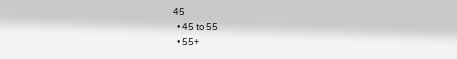45
  • 45 to 55
  • 55+